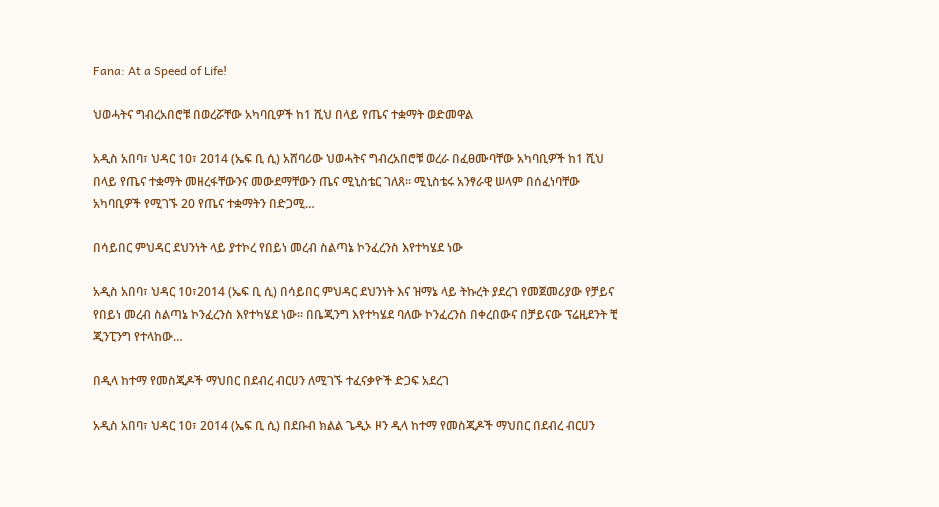Fana: At a Speed of Life!

ህወሓትና ግብረአበሮቹ በወረሯቸው አካባቢዎች ከ1 ሺህ በላይ የጤና ተቋማት ወድመዋል

አዲስ አበባ፣ ህዳር 10፣ 2014 (ኤፍ ቢ ሲ) አሸባሪው ህወሓትና ግብረአበሮቹ ወረራ በፈፀሙባቸው አካባቢዎች ከ1 ሺህ በላይ የጤና ተቋማት መዘረፋቸውንና መውደማቸውን ጤና ሚኒስቴር ገለጸ። ሚኒስቴሩ አንፃራዊ ሠላም በሰፈነባቸው አካባቢዎች የሚገኙ 20 የጤና ተቋማትን በድጋሚ…

በሳይበር ምህዳር ደህንነት ላይ ያተኮረ የበይነ መረብ ስልጣኔ ኮንፈረንስ እየተካሄደ ነው

አዲስ አበባ፣ ህዳር 10፣2014 (ኤፍ ቢ ሲ) በሳይበር ምህዳር ደህንነት እና ዝማኔ ላይ ትኩረት ያደረገ የመጀመሪያው የቻይና የበይነ መረብ ስልጣኔ ኮንፈረንስ እየተካሄደ ነው፡፡ በቤጂንግ እየተካሄደ ባለው ኮንፈረንስ በቀረበውና በቻይናው ፕሬዚደንት ቺ ጂንፒንግ የተላከው…

በዲላ ከተማ የመስጂዶች ማህበር በደብረ ብርሀን ለሚገኙ ተፈናቃዮች ድጋፍ አደረገ

አዲስ አበባ፣ ህዳር 10፣ 2014 (ኤፍ ቢ ሲ) በደቡብ ክልል ጌዲኦ ዞን ዲላ ከተማ የመስጂዶች ማህበር በደብረ ብርሀን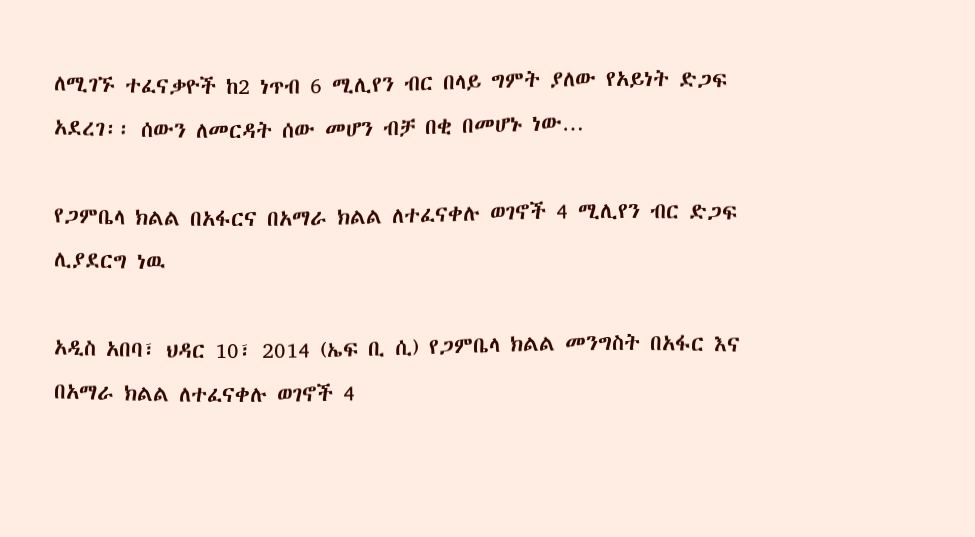ለሚገኙ ተፈናቃዮች ከ2 ነጥብ 6 ሚሊየን ብር በላይ ግምት ያለው የአይነት ድጋፍ አደረገ፡፡ ሰውን ለመርዳት ሰው መሆን ብቻ በቂ በመሆኑ ነው…

የጋምቤላ ክልል በአፋርና በአማራ ክልል ለተፈናቀሉ ወገኖች 4 ሚሊየን ብር ድጋፍ ሊያደርግ ነዉ

አዲስ አበባ፣ ህዳር 10፣ 2014 (ኤፍ ቢ ሲ) የጋምቤላ ክልል መንግስት በአፋር እና በአማራ ክልል ለተፈናቀሉ ወገኖች 4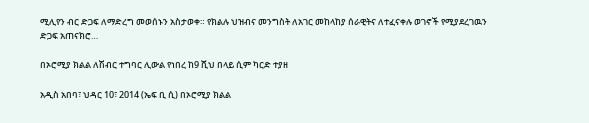ሚሊየን ብር ድጋፍ ለማድረግ መወሰኑን አስታወቀ። የክልሉ ህዝብና መንግስት ለአገር መከላከያ ሰራዊትና ለተፈናቀሉ ወገኖች የሚያደረገዉን ድጋፍ አጠናክሮ…

በኦሮሚያ ክልል ለሽብር ተግባር ሊውል የነበረ ከ9 ሺህ በላይ ሲም ካርድ ተያዘ

አዲስ አበባ፣ ህዳር 10፣ 2014 (ኤፍ ቢ ሲ) በኦሮሚያ ክልል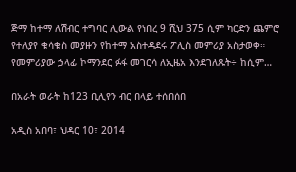ጅማ ከተማ ለሽብር ተግባር ሊውል የነበረ 9 ሺህ 375 ሲም ካርድን ጨምሮ የተለያየ ቁሳቁስ መያዙን የከተማ አስተዳደሩ ፖሊስ መምሪያ አስታወቀ። የመምሪያው ኃላፊ ኮማንደር ፉፋ መገርሳ ለኢዜአ እንደገለጹት÷ ከሲም…

በአራት ወራት ከ123 ቢሊየን ብር በላይ ተሰበሰበ

አዲስ አበባ፣ ህዳር 10፣ 2014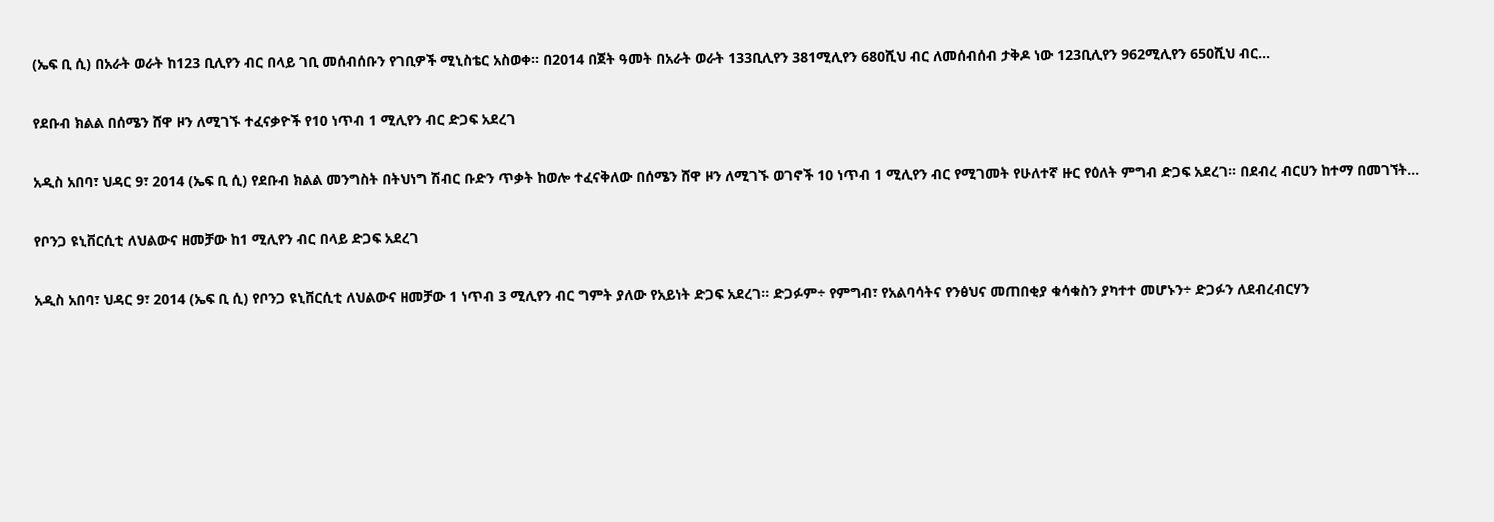(ኤፍ ቢ ሲ) በአራት ወራት ከ123 ቢሊየን ብር በላይ ገቢ መሰብሰቡን የገቢዎች ሚኒስቴር አስወቀ፡፡ በ2014 በጀት ዓመት በአራት ወራት 133ቢሊየን 381ሚሊየን 680ሺህ ብር ለመሰብሰብ ታቅዶ ነው 123ቢሊየን 962ሚሊየን 650ሺህ ብር…

የደቡብ ክልል በሰሜን ሸዋ ዞን ለሚገኙ ተፈናቃዮች የ10 ነጥብ 1 ሚሊየን ብር ድጋፍ አደረገ

አዲስ አበባ፣ ህዳር 9፣ 2014 (ኤፍ ቢ ሲ) የደቡብ ክልል መንግስት በትህነግ ሽብር ቡድን ጥቃት ከወሎ ተፈናቅለው በሰሜን ሸዋ ዞን ለሚገኙ ወገኖች 10 ነጥብ 1 ሚሊየን ብር የሚገመት የሁለተኛ ዙር የዕለት ምግብ ድጋፍ አደረገ። በደብረ ብርሀን ከተማ በመገኘት…

የቦንጋ ዩኒቨርሲቲ ለህልውና ዘመቻው ከ1 ሚሊየን ብር በላይ ድጋፍ አደረገ

አዲስ አበባ፣ ህዳር 9፣ 2014 (ኤፍ ቢ ሲ) የቦንጋ ዩኒቨርሲቲ ለህልውና ዘመቻው 1 ነጥብ 3 ሚሊየን ብር ግምት ያለው የአይነት ድጋፍ አደረገ፡፡ ድጋፉም÷ የምግብ፣ የአልባሳትና የንፅህና መጠበቂያ ቁሳቁስን ያካተተ መሆኑን÷ ድጋፉን ለደብረብርሃን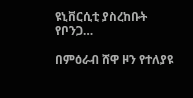ዩኒቨርሲቲ ያስረከቡት የቦንጋ…

በምዕራብ ሸዋ ዞን የተለያዩ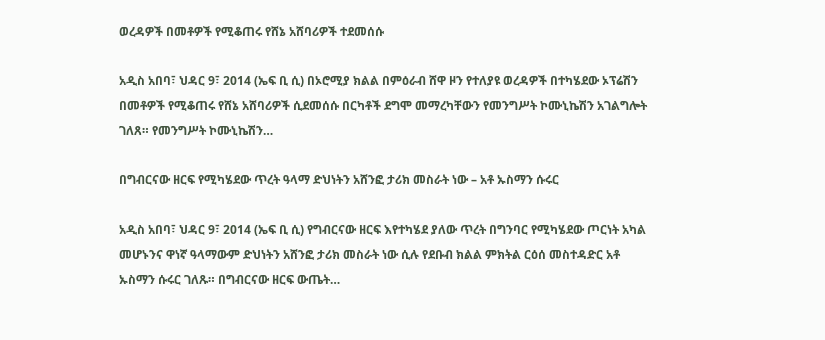ወረዳዎች በመቶዎች የሚቆጠሩ የሸኔ አሸባሪዎች ተደመሰሱ

አዲስ አበባ፣ ህዳር 9፣ 2014 (ኤፍ ቢ ሲ) በኦሮሚያ ክልል በምዕራብ ሸዋ ዞን የተለያዩ ወረዳዎች በተካሄደው ኦፕሬሽን በመቶዎች የሚቆጠሩ የሸኔ አሸባሪዎች ሲደመሰሱ በርካቶች ደግሞ መማረካቸውን የመንግሥት ኮሙኒኬሽን አገልግሎት ገለጸ። የመንግሥት ኮሙኒኬሽን…

በግብርናው ዘርፍ የሚካሄደው ጥረት ዓላማ ድህነትን አሸንፎ ታሪክ መስራት ነው – አቶ ኡስማን ሱሩር

አዲስ አበባ፣ ህዳር 9፣ 2014 (ኤፍ ቢ ሲ) የግብርናው ዘርፍ እየተካሄደ ያለው ጥረት በግንባር የሚካሄደው ጦርነት አካል መሆኑንና ዋነኛ ዓላማውም ድህነትን አሸንፎ ታሪክ መስራት ነው ሲሉ የደቡብ ክልል ምክትል ርዕሰ መስተዳድር አቶ ኡስማን ሱሩር ገለጹ። በግብርናው ዘርፍ ውጤት…